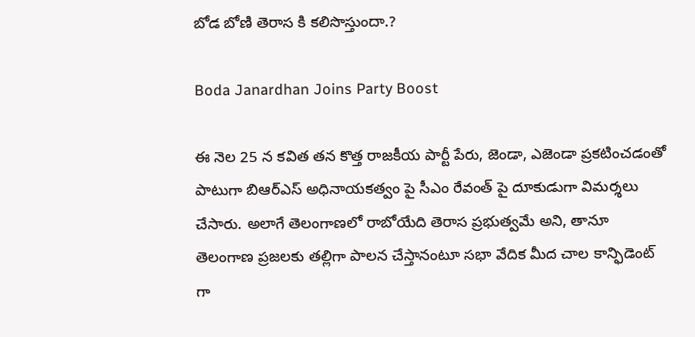బోడ బోణి తెరాస కి కలిసొస్తుందా.?

Boda Janardhan Joins Party Boost

ఈ నెల 25 న కవిత తన కొత్త రాజకీయ పార్టీ పేరు, జెండా, ఎజెండా ప్రకటించడంతో పాటుగా బిఆర్ఎస్ అధినాయకత్వం పై సీఎం రేవంత్ పై దూకుడుగా విమర్శలు చేసారు. అలాగే తెలంగాణలో రాబోయేది తెరాస ప్రభుత్వమే అని, తానూ తెలంగాణ ప్రజలకు తల్లిగా పాలన చేస్తానంటూ సభా వేదిక మీద చాల కాన్ఫిడెంట్ గా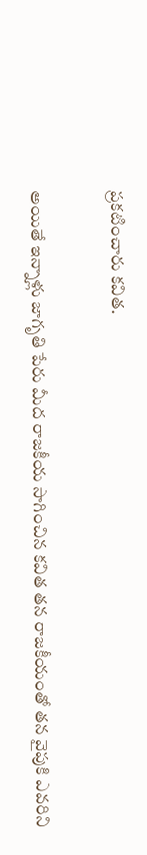ప్రకటించారు కవిత.

అయితే ఇన్నాళ్లు జాగృతి పేరు మీద రాజకీయ సాగించిన కవిత తన రాజకీయంతో తన వైపుకి ఎవరిని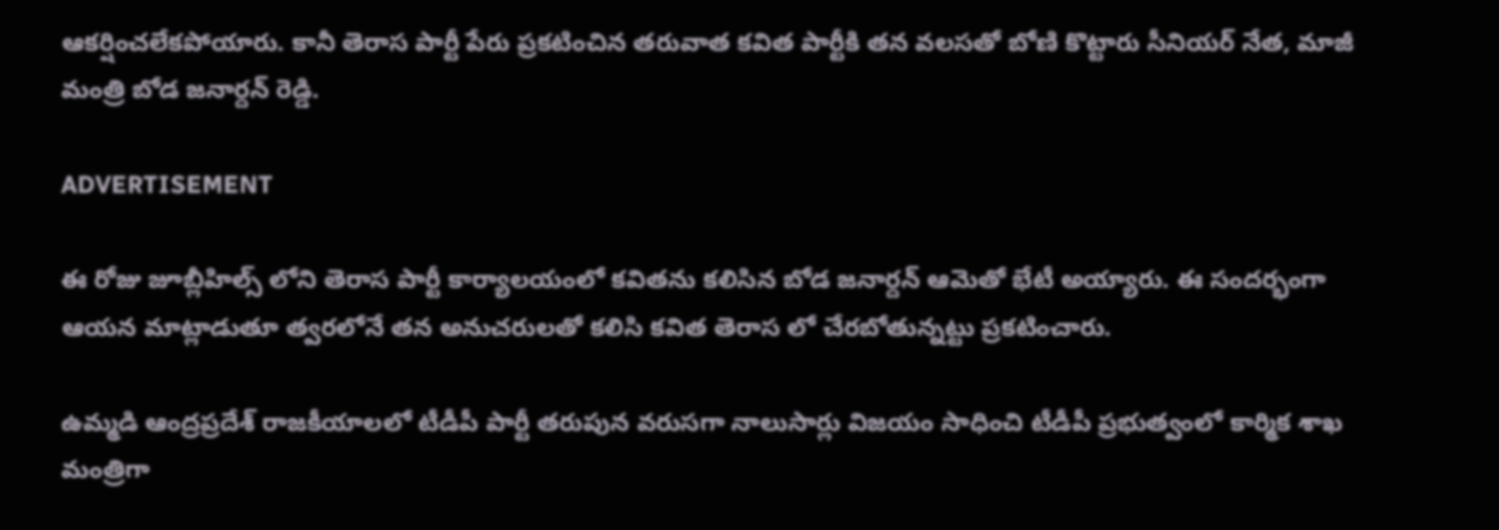ఆకర్షించలేకపోయారు. కానీ తెరాస పార్టీ పేరు ప్రకటించిన తరువాత కవిత పార్టీకి తన వలసతో బోణి కొట్టారు సీనియర్ నేత, మాజీ మంత్రి బోడ జనార్దన్ రెడ్డి.

ADVERTISEMENT

ఈ రోజు జూబ్లీహిల్స్ లోని తెరాస పార్టీ కార్యాలయంలో కవితను కలిసిన బోడ జనార్దన్ ఆమెతో భేటీ అయ్యారు. ఈ సందర్భంగా ఆయన మాట్లాడుతూ త్వరలోనే తన అనుచరులతో కలిసి కవిత తెరాస లో చేరబోతున్నట్టు ప్రకటించారు.

ఉమ్మడి ఆంద్రప్రదేశ్ రాజకీయాలలో టీడీపీ పార్టీ తరుపున వరుసగా నాలుసార్లు విజయం సాధించి టీడీపీ ప్రభుత్వంలో కార్మిక శాఖ మంత్రిగా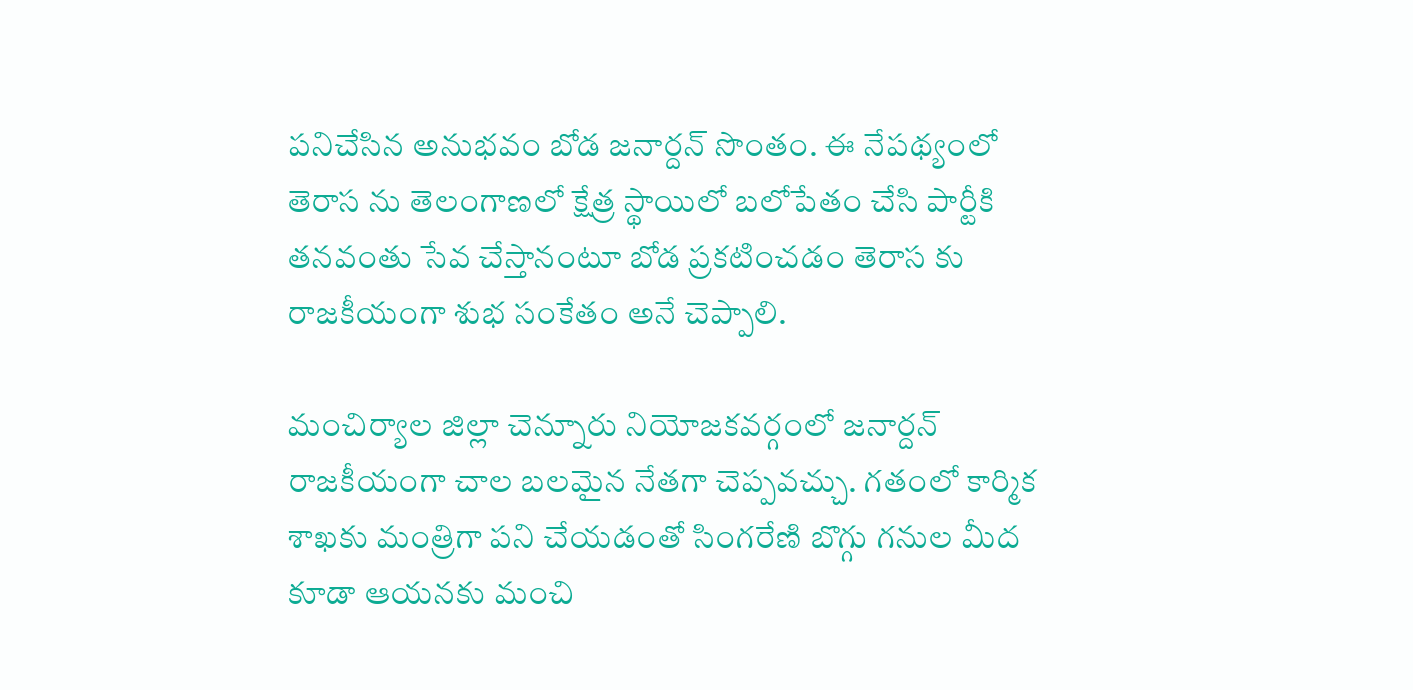పనిచేసిన అనుభవం బోడ జనార్దన్ సొంతం. ఈ నేపథ్యంలో తెరాస ను తెలంగాణలో క్షేత్ర స్థాయిలో బలోపేతం చేసి పార్టీకి తనవంతు సేవ చేస్తానంటూ బోడ ప్రకటించడం తెరాస కు రాజకీయంగా శుభ సంకేతం అనే చెప్పాలి.

మంచిర్యాల జిల్లా చెన్నూరు నియోజకవర్గంలో జనార్దన్ రాజకీయంగా చాల బలమైన నేతగా చెప్పవచ్చు. గతంలో కార్మిక శాఖకు మంత్రిగా పని చేయడంతో సింగరేణి బొగ్గు గనుల మీద కూడా ఆయనకు మంచి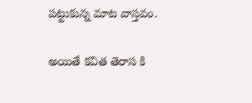పట్టుకున్న మాట వాస్తవం.

అయితే కవిత తెరాస కి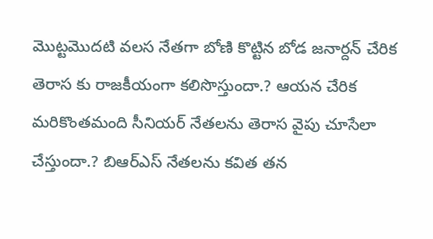మొట్టమొదటి వలస నేతగా బోణి కొట్టిన బోడ జనార్దన్ చేరిక తెరాస కు రాజకీయంగా కలిసొస్తుందా.? ఆయన చేరిక మరికొంతమంది సీనియర్ నేతలను తెరాస వైపు చూసేలా చేస్తుందా.? బిఆర్ఎస్ నేతలను కవిత తన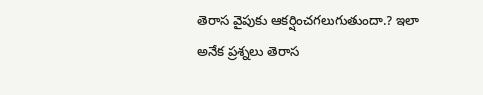తెరాస వైపుకు ఆకర్షించగలుగుతుందా.? ఇలా అనేక ప్రశ్నలు తెరాస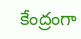కేంద్రంగా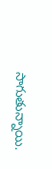సాగుతున్నాయి.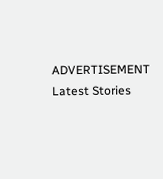ADVERTISEMENT
Latest Stories